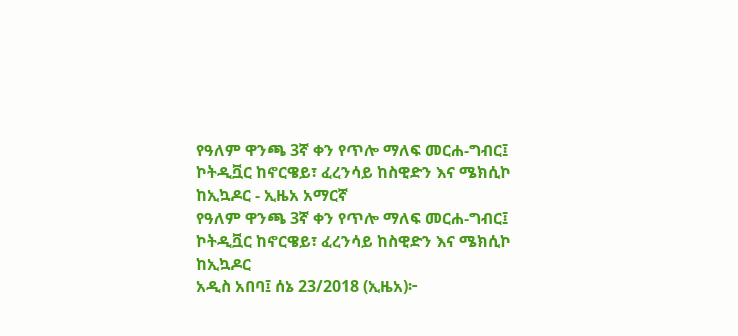የዓለም ዋንጫ 3ኛ ቀን የጥሎ ማለፍ መርሐ-ግብር፤ ኮትዲቯር ከኖርዌይ፣ ፈረንሳይ ከስዊድን እና ሜክሲኮ ከኢኳዶር - ኢዜአ አማርኛ
የዓለም ዋንጫ 3ኛ ቀን የጥሎ ማለፍ መርሐ-ግብር፤ ኮትዲቯር ከኖርዌይ፣ ፈረንሳይ ከስዊድን እና ሜክሲኮ ከኢኳዶር
አዲስ አበባ፤ ሰኔ 23/2018 (ኢዜአ)፦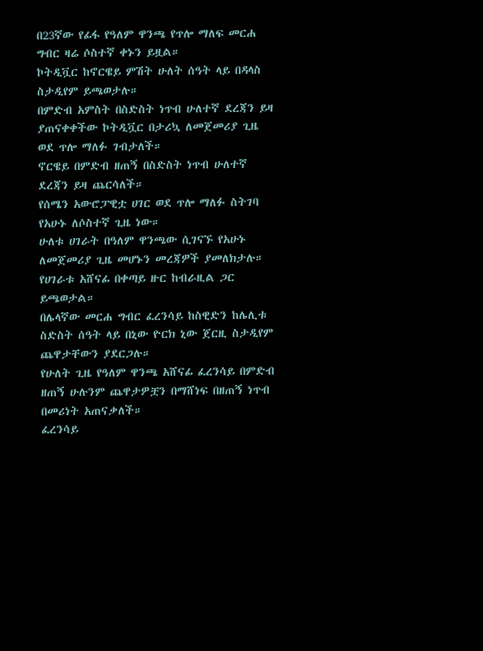በ23ኛው የፊፋ የዓለም ዋንጫ የጥሎ ማለፍ መርሐ ግብር ዛሬ ሶስተኛ ቀኑን ይዟል።
ኮትዲቯር ከኖርዌይ ምሽት ሁለት ሰዓት ላይ በዳላስ ስታዲየም ይጫወታሉ።
በምድብ አምስት በስድስት ነጥብ ሁለተኛ ደረጃን ይዛ ያጠናቀቀችው ኮትዲቯር በታሪኳ ለመጀመሪያ ጊዜ ወደ ጥሎ ማለፉ ገብታለች።
ኖርዌይ በምድብ ዘጠኝ በስድስት ነጥብ ሁለተኛ ደረጃን ይዛ ጨርሳለች።
የሰሜን አውሮፓዊቷ ሀገር ወደ ጥሎ ማለፉ ስትገባ የአሁኑ ለሶስተኛ ጊዜ ነው።
ሁለቱ ሀገራት በዓለም ዋንጫው ሲገናኙ የአሁኑ ለመጀመሪያ ጊዜ መሆኑን መረጃዎች ያመለክታሉ።
የሀገራቱ አሸናፊ በቀጣይ ዙር ከብራዚል ጋር ይጫወታል።
በሌላኛው መርሐ ግብር ፈረንሳይ ከስዊድን ከሌሊቱ ስድስት ሰዓት ላይ በኒው ዮርክ ኒው ጀርዚ ስታዲየም ጨዋታቸውን ያደርጋሉ።
የሁለት ጊዜ የዓለም ዋንጫ አሸናፊ ፈረንሳይ በምድብ ዘጠኝ ሁሉንም ጨዋታዎቿን በማሸነፍ በዘጠኝ ነጥብ በመሪነት አጠናቃለች።
ፈረንሳይ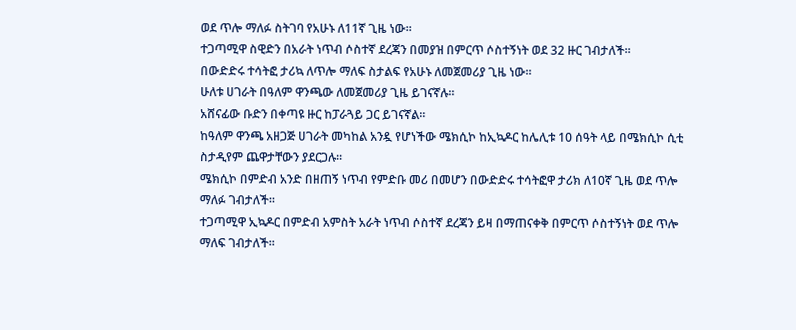ወደ ጥሎ ማለፉ ስትገባ የአሁኑ ለ11ኛ ጊዜ ነው።
ተጋጣሚዋ ስዊድን በአራት ነጥብ ሶስተኛ ደረጃን በመያዝ በምርጥ ሶስተኝነት ወደ 32 ዙር ገብታለች።
በውድድሩ ተሳትፎ ታሪኳ ለጥሎ ማለፍ ስታልፍ የአሁኑ ለመጀመሪያ ጊዜ ነው።
ሁለቱ ሀገራት በዓለም ዋንጫው ለመጀመሪያ ጊዜ ይገናኛሉ።
አሸናፊው ቡድን በቀጣዩ ዙር ከፓራጓይ ጋር ይገናኛል።
ከዓለም ዋንጫ አዘጋጅ ሀገራት መካከል አንዷ የሆነችው ሜክሲኮ ከኢኳዶር ከሌሊቱ 10 ሰዓት ላይ በሜክሲኮ ሲቲ ስታዲየም ጨዋታቸውን ያደርጋሉ።
ሜክሲኮ በምድብ አንድ በዘጠኝ ነጥብ የምድቡ መሪ በመሆን በውድድሩ ተሳትፎዋ ታሪክ ለ10ኛ ጊዜ ወደ ጥሎ ማለፉ ገብታለች።
ተጋጣሚዋ ኢኳዶር በምድብ አምስት አራት ነጥብ ሶስተኛ ደረጃን ይዛ በማጠናቀቅ በምርጥ ሶስተኝነት ወደ ጥሎ ማለፍ ገብታለች።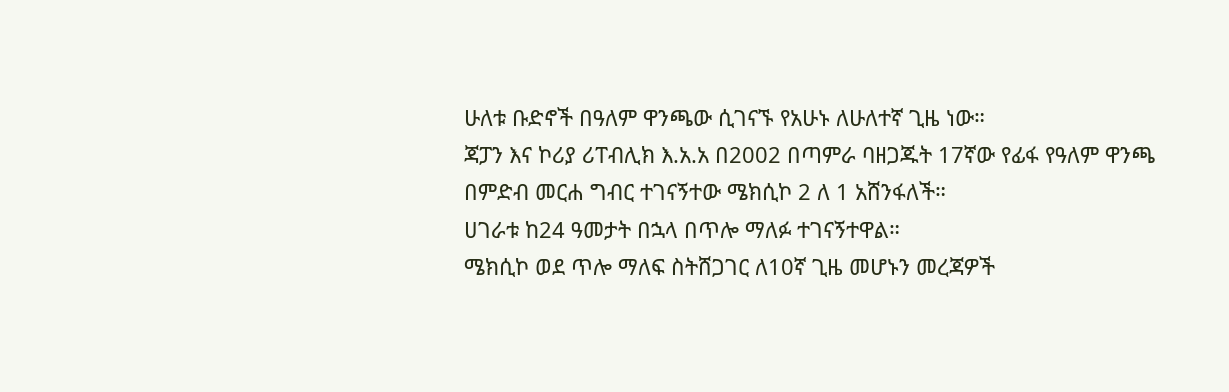ሁለቱ ቡድኖች በዓለም ዋንጫው ሲገናኙ የአሁኑ ለሁለተኛ ጊዜ ነው።
ጃፓን እና ኮሪያ ሪፐብሊክ እ.አ.አ በ2002 በጣምራ ባዘጋጁት 17ኛው የፊፋ የዓለም ዋንጫ በምድብ መርሐ ግብር ተገናኝተው ሜክሲኮ 2 ለ 1 አሸንፋለች።
ሀገራቱ ከ24 ዓመታት በኋላ በጥሎ ማለፉ ተገናኝተዋል።
ሜክሲኮ ወደ ጥሎ ማለፍ ስትሸጋገር ለ10ኛ ጊዜ መሆኑን መረጃዎች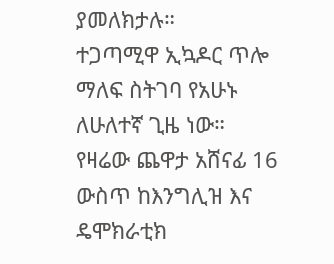ያመለክታሉ።
ተጋጣሚዋ ኢኳዶር ጥሎ ማለፍ ስትገባ የአሁኑ ለሁለተኛ ጊዜ ነው።
የዛሬው ጨዋታ አሸናፊ 16 ውስጥ ከእንግሊዝ እና ዴሞክራቲክ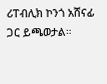ሪፐብሊክ ኮንጎ አሸናፊ ጋር ይጫወታል።